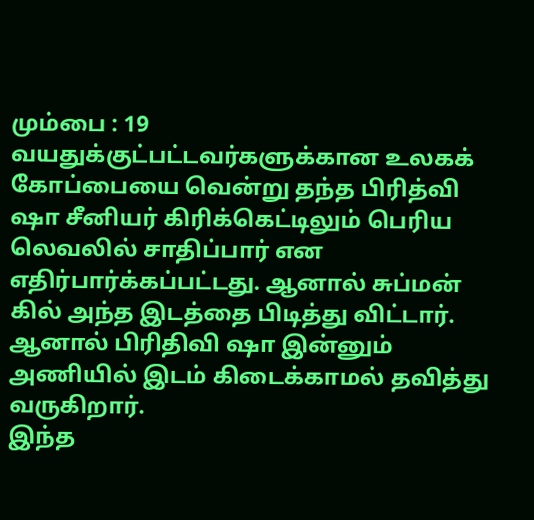மும்பை : 19 வயதுக்குட்பட்டவர்களுக்கான உலகக் கோப்பையை வென்று தந்த பிரித்வி ஷா சீனியர் கிரிக்கெட்டிலும் பெரிய லெவலில் சாதிப்பார் என எதிர்பார்க்கப்பட்டது. ஆனால் சுப்மன் கில் அந்த இடத்தை பிடித்து விட்டார். ஆனால் பிரிதிவி ஷா இன்னும் அணியில் இடம் கிடைக்காமல் தவித்து வருகிறார்.
இந்த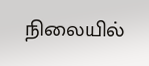நிலையில்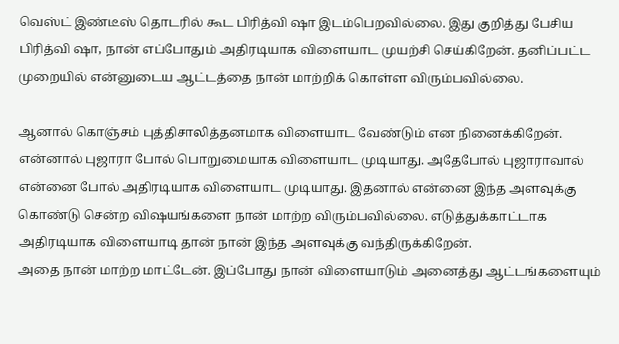வெஸ்ட் இண்டீஸ் தொடரில் கூட பிரித்வி ஷா இடம்பெறவில்லை. இது குறித்து பேசிய பிரித்வி ஷா, நான் எப்போதும் அதிரடியாக விளையாட முயற்சி செய்கிறேன். தனிப்பட்ட முறையில் என்னுடைய ஆட்டத்தை நான் மாற்றிக் கொள்ள விரும்பவில்லை.

ஆனால் கொஞ்சம் புத்திசாலித்தனமாக விளையாட வேண்டும் என நினைக்கிறேன். என்னால் புஜாரா போல் பொறுமையாக விளையாட முடியாது. அதேபோல் புஜாராவால் என்னை போல் அதிரடியாக விளையாட முடியாது. இதனால் என்னை இந்த அளவுக்கு கொண்டு சென்ற விஷயங்களை நான் மாற்ற விரும்பவில்லை. எடுத்துக்காட்டாக அதிரடியாக விளையாடி தான் நான் இந்த அளவுக்கு வந்திருக்கிறேன்.
அதை நான் மாற்ற மாட்டேன். இப்போது நான் விளையாடும் அனைத்து ஆட்டங்களையும்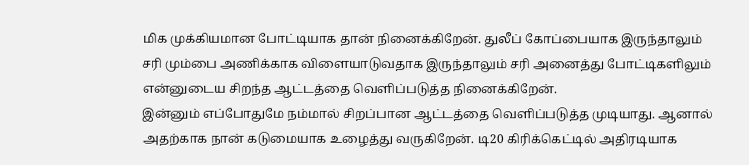மிக முக்கியமான போட்டியாக தான் நினைக்கிறேன். துலீப் கோப்பையாக இருந்தாலும் சரி மும்பை அணிக்காக விளையாடுவதாக இருந்தாலும் சரி அனைத்து போட்டிகளிலும் என்னுடைய சிறந்த ஆட்டத்தை வெளிப்படுத்த நினைக்கிறேன்.
இன்னும் எப்போதுமே நம்மால் சிறப்பான ஆட்டத்தை வெளிப்படுத்த முடியாது. ஆனால் அதற்காக நான் கடுமையாக உழைத்து வருகிறேன். டி20 கிரிக்கெட்டில் அதிரடியாக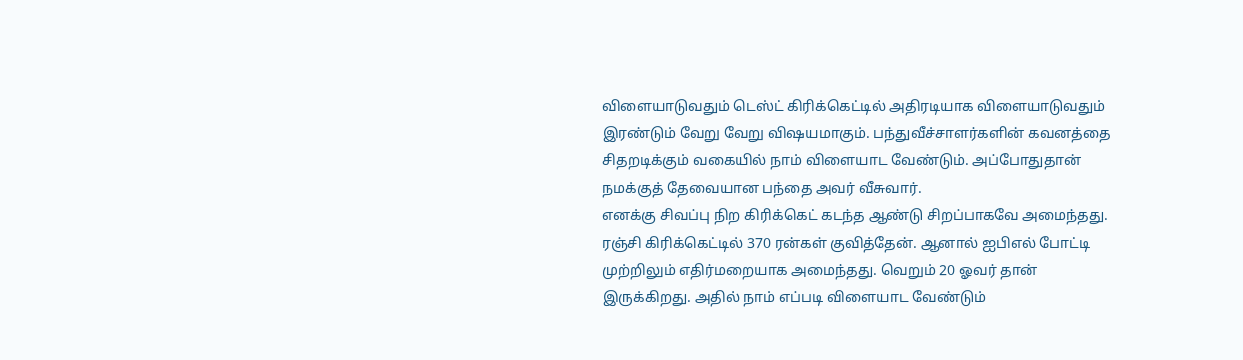விளையாடுவதும் டெஸ்ட் கிரிக்கெட்டில் அதிரடியாக விளையாடுவதும் இரண்டும் வேறு வேறு விஷயமாகும். பந்துவீச்சாளர்களின் கவனத்தை சிதறடிக்கும் வகையில் நாம் விளையாட வேண்டும். அப்போதுதான் நமக்குத் தேவையான பந்தை அவர் வீசுவார்.
எனக்கு சிவப்பு நிற கிரிக்கெட் கடந்த ஆண்டு சிறப்பாகவே அமைந்தது. ரஞ்சி கிரிக்கெட்டில் 370 ரன்கள் குவித்தேன். ஆனால் ஐபிஎல் போட்டி முற்றிலும் எதிர்மறையாக அமைந்தது. வெறும் 20 ஓவர் தான் இருக்கிறது. அதில் நாம் எப்படி விளையாட வேண்டும்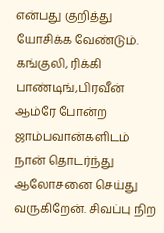என்பது குறித்து யோசிக்க வேண்டும். கங்குலி, ரிக்கி பாண்டிங்,பிரவீன் ஆம்ரே போன்ற ஜாம்பவான்களிடம் நான் தொடர்ந்து ஆலோசனை செய்து வருகிறேன். சிவப்பு நிற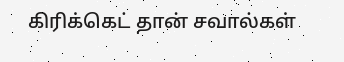கிரிக்கெட் தான் சவால்கள்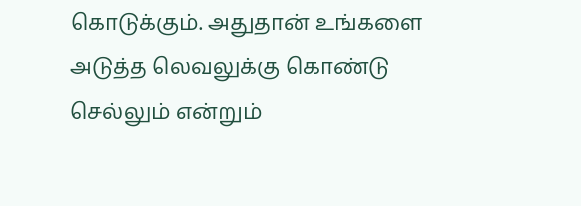கொடுக்கும். அதுதான் உங்களை அடுத்த லெவலுக்கு கொண்டு செல்லும் என்றும்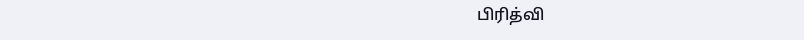பிரித்வி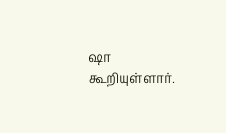ஷா கூறியுள்ளார்.